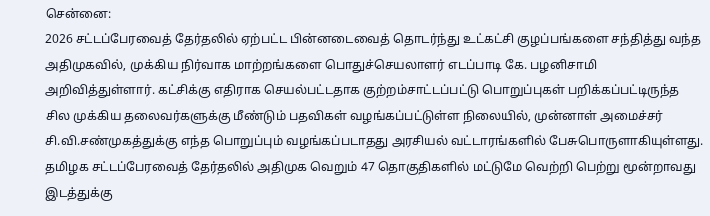சென்னை:
2026 சட்டப்பேரவைத் தேர்தலில் ஏற்பட்ட பின்னடைவைத் தொடர்ந்து உட்கட்சி குழப்பங்களை சந்தித்து வந்த அதிமுகவில், முக்கிய நிர்வாக மாற்றங்களை பொதுச்செயலாளர் எடப்பாடி கே. பழனிசாமி அறிவித்துள்ளார். கட்சிக்கு எதிராக செயல்பட்டதாக குற்றம்சாட்டப்பட்டு பொறுப்புகள் பறிக்கப்பட்டிருந்த சில முக்கிய தலைவர்களுக்கு மீண்டும் பதவிகள் வழங்கப்பட்டுள்ள நிலையில், முன்னாள் அமைச்சர் சி.வி.சண்முகத்துக்கு எந்த பொறுப்பும் வழங்கப்படாதது அரசியல் வட்டாரங்களில் பேசுபொருளாகியுள்ளது.
தமிழக சட்டப்பேரவைத் தேர்தலில் அதிமுக வெறும் 47 தொகுதிகளில் மட்டுமே வெற்றி பெற்று மூன்றாவது இடத்துக்கு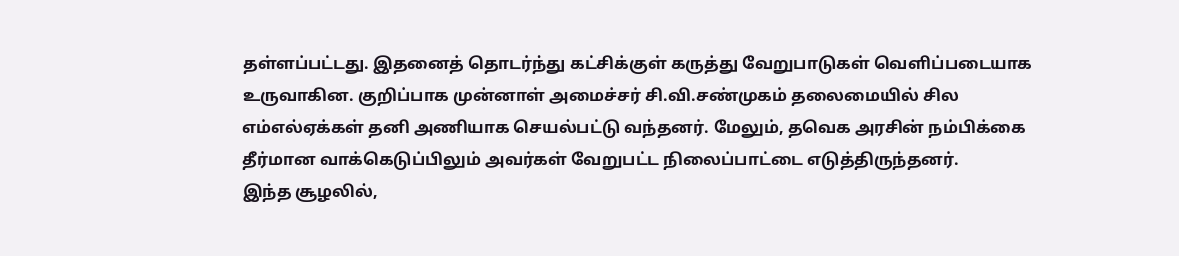தள்ளப்பட்டது. இதனைத் தொடர்ந்து கட்சிக்குள் கருத்து வேறுபாடுகள் வெளிப்படையாக உருவாகின. குறிப்பாக முன்னாள் அமைச்சர் சி.வி.சண்முகம் தலைமையில் சில எம்எல்ஏக்கள் தனி அணியாக செயல்பட்டு வந்தனர். மேலும், தவெக அரசின் நம்பிக்கை தீர்மான வாக்கெடுப்பிலும் அவர்கள் வேறுபட்ட நிலைப்பாட்டை எடுத்திருந்தனர்.
இந்த சூழலில்,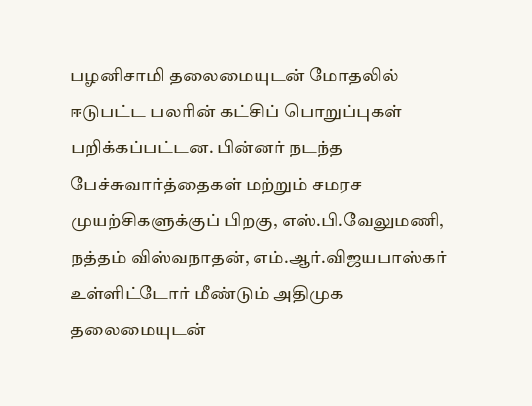பழனிசாமி தலைமையுடன் மோதலில் ஈடுபட்ட பலரின் கட்சிப் பொறுப்புகள் பறிக்கப்பட்டன. பின்னர் நடந்த பேச்சுவார்த்தைகள் மற்றும் சமரச முயற்சிகளுக்குப் பிறகு, எஸ்.பி.வேலுமணி, நத்தம் விஸ்வநாதன், எம்.ஆர்.விஜயபாஸ்கர் உள்ளிட்டோர் மீண்டும் அதிமுக தலைமையுடன்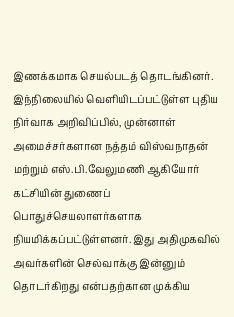இணக்கமாக செயல்படத் தொடங்கினர்.
இந்நிலையில் வெளியிடப்பட்டுள்ள புதிய நிர்வாக அறிவிப்பில், முன்னாள் அமைச்சர்களான நத்தம் விஸ்வநாதன் மற்றும் எஸ்.பி.வேலுமணி ஆகியோர் கட்சியின் துணைப் பொதுச்செயலாளர்களாக நியமிக்கப்பட்டுள்ளனர். இது அதிமுகவில் அவர்களின் செல்வாக்கு இன்னும் தொடர்கிறது என்பதற்கான முக்கிய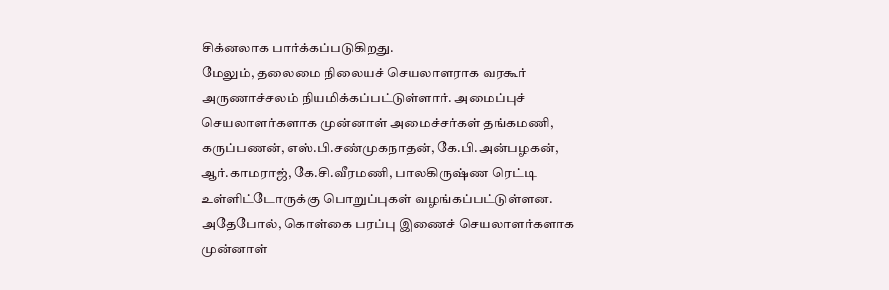சிக்னலாக பார்க்கப்படுகிறது.
மேலும், தலைமை நிலையச் செயலாளராக வரகூர் அருணாச்சலம் நியமிக்கப்பட்டுள்ளார். அமைப்புச் செயலாளர்களாக முன்னாள் அமைச்சர்கள் தங்கமணி, கருப்பணன், எஸ்.பி.சண்முகநாதன், கே.பி.அன்பழகன், ஆர்.காமராஜ், கே.சி.வீரமணி, பாலகிருஷ்ண ரெட்டி உள்ளிட்டோருக்கு பொறுப்புகள் வழங்கப்பட்டுள்ளன.
அதேபோல், கொள்கை பரப்பு இணைச் செயலாளர்களாக முன்னாள்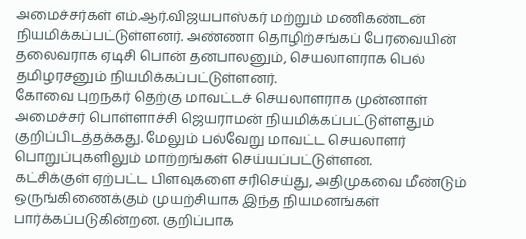அமைச்சர்கள் எம்.ஆர்.விஜயபாஸ்கர் மற்றும் மணிகண்டன் நியமிக்கப்பட்டுள்ளனர். அண்ணா தொழிற்சங்கப் பேரவையின் தலைவராக ஏடிசி பொன் தனபாலனும், செயலாளராக பெல் தமிழரசனும் நியமிக்கப்பட்டுள்ளனர்.
கோவை புறநகர் தெற்கு மாவட்டச் செயலாளராக முன்னாள் அமைச்சர் பொள்ளாச்சி ஜெயராமன் நியமிக்கப்பட்டுள்ளதும் குறிப்பிடத்தக்கது. மேலும் பல்வேறு மாவட்ட செயலாளர் பொறுப்புகளிலும் மாற்றங்கள் செய்யப்பட்டுள்ளன.
கட்சிக்குள் ஏற்பட்ட பிளவுகளை சரிசெய்து, அதிமுகவை மீண்டும் ஒருங்கிணைக்கும் முயற்சியாக இந்த நியமனங்கள் பார்க்கப்படுகின்றன. குறிப்பாக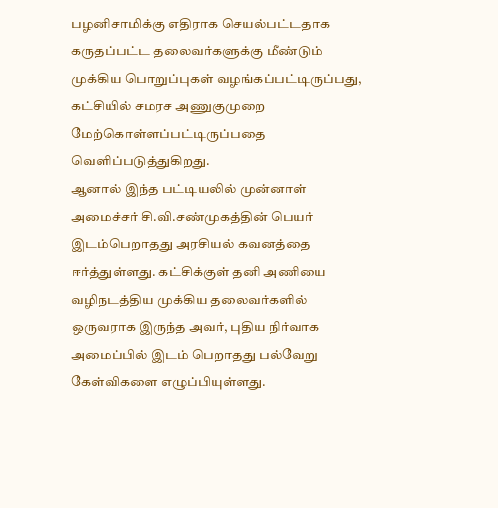பழனிசாமிக்கு எதிராக செயல்பட்டதாக கருதப்பட்ட தலைவர்களுக்கு மீண்டும் முக்கிய பொறுப்புகள் வழங்கப்பட்டிருப்பது, கட்சியில் சமரச அணுகுமுறை மேற்கொள்ளப்பட்டிருப்பதை வெளிப்படுத்துகிறது.
ஆனால் இந்த பட்டியலில் முன்னாள் அமைச்சர் சி.வி.சண்முகத்தின் பெயர் இடம்பெறாதது அரசியல் கவனத்தை ஈர்த்துள்ளது. கட்சிக்குள் தனி அணியை வழிநடத்திய முக்கிய தலைவர்களில் ஒருவராக இருந்த அவர், புதிய நிர்வாக அமைப்பில் இடம் பெறாதது பல்வேறு கேள்விகளை எழுப்பியுள்ளது.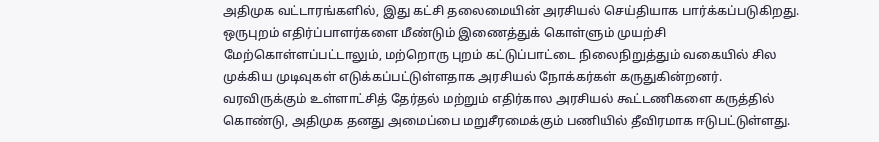அதிமுக வட்டாரங்களில், இது கட்சி தலைமையின் அரசியல் செய்தியாக பார்க்கப்படுகிறது. ஒருபுறம் எதிர்ப்பாளர்களை மீண்டும் இணைத்துக் கொள்ளும் முயற்சி மேற்கொள்ளப்பட்டாலும், மற்றொரு புறம் கட்டுப்பாட்டை நிலைநிறுத்தும் வகையில் சில முக்கிய முடிவுகள் எடுக்கப்பட்டுள்ளதாக அரசியல் நோக்கர்கள் கருதுகின்றனர்.
வரவிருக்கும் உள்ளாட்சித் தேர்தல் மற்றும் எதிர்கால அரசியல் கூட்டணிகளை கருத்தில் கொண்டு, அதிமுக தனது அமைப்பை மறுசீரமைக்கும் பணியில் தீவிரமாக ஈடுபட்டுள்ளது.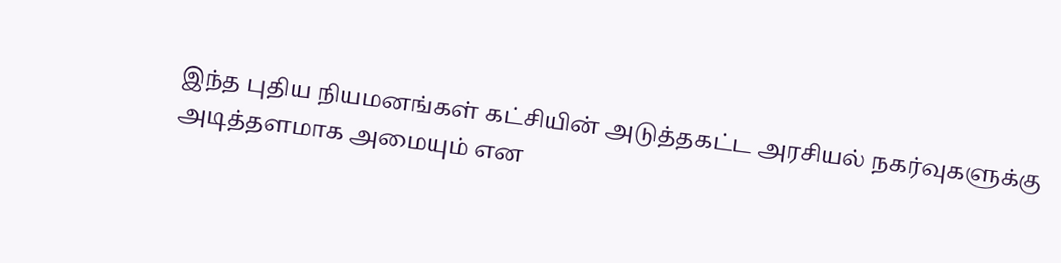இந்த புதிய நியமனங்கள் கட்சியின் அடுத்தகட்ட அரசியல் நகர்வுகளுக்கு அடித்தளமாக அமையும் என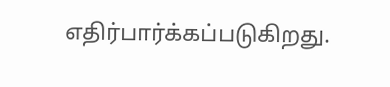எதிர்பார்க்கப்படுகிறது.